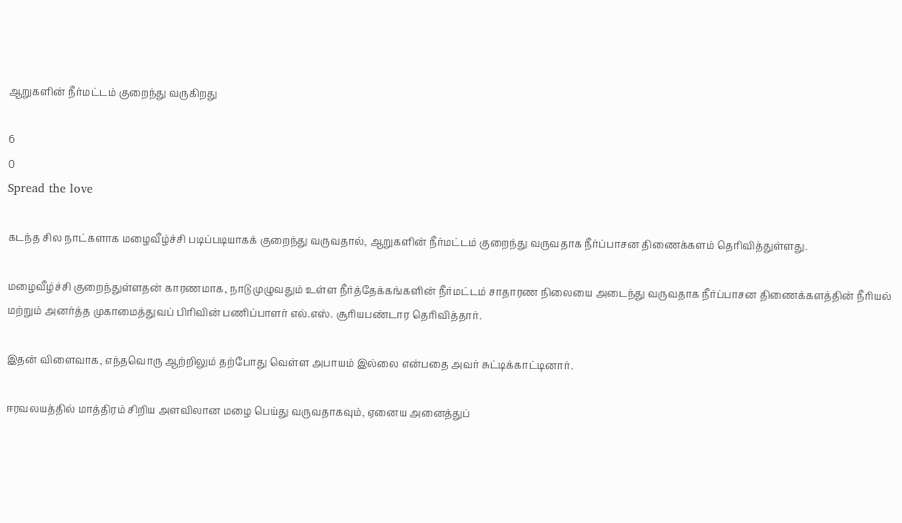ஆறுகளின் நீர்மட்டம் குறைந்து வருகிறது

6
0
Spread the love

கடந்த சில நாட்களாக மழைவீழ்ச்சி படிப்படியாகக் குறைந்து வருவதால், ஆறுகளின் நீர்மட்டம் குறைந்து வருவதாக நீர்ப்பாசன திணைக்களம் தெரிவித்துள்ளது.

மழைவீழ்ச்சி குறைந்துள்ளதன் காரணமாக, நாடு முழுவதும் உள்ள நீர்த்தேக்கங்களின் நீர்மட்டம் சாதாரண நிலையை அடைந்து வருவதாக நீர்ப்பாசன திணைக்களத்தின் நீரியல் மற்றும் அனர்த்த முகாமைத்துவப் பிரிவின் பணிப்பாளர் எல்.எஸ். சூரியபண்டார தெரிவித்தார்.

இதன் விளைவாக, எந்தவொரு ஆற்றிலும் தற்போது வெள்ள அபாயம் இல்லை என்பதை அவர் சுட்டிக்காட்டினார்.

ஈரவலயத்தில் மாத்திரம் சிறிய அளவிலான மழை பெய்து வருவதாகவும், ஏனைய அனைத்துப்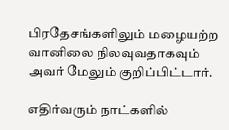பிரதேசங்களிலும் மழையற்ற வானிலை நிலவுவதாகவும் அவர் மேலும் குறிப்பிட்டார்.

எதிர்வரும் நாட்களில்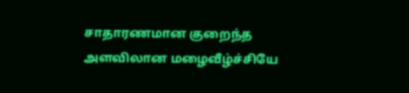சாதாரணமான குறைந்த அளவிலான மழைவீழ்ச்சியே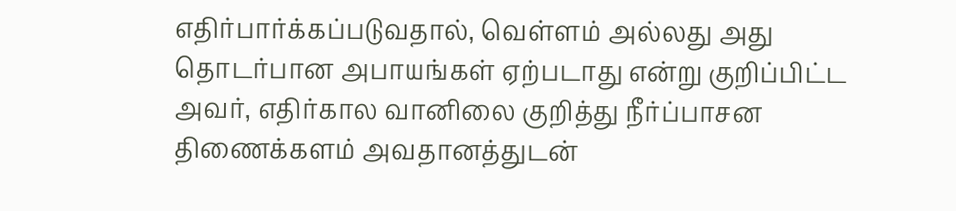எதிர்பார்க்கப்படுவதால், வெள்ளம் அல்லது அது தொடர்பான அபாயங்கள் ஏற்படாது என்று குறிப்பிட்ட அவர், எதிர்கால வானிலை குறித்து நீர்ப்பாசன திணைக்களம் அவதானத்துடன்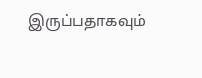இருப்பதாகவும்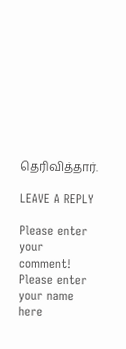தெரிவித்தார்.

LEAVE A REPLY

Please enter your comment!
Please enter your name here